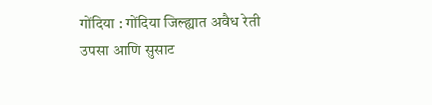गोंदिया : गोंदिया जिल्ह्यात अवैध रेती उपसा आणि सुसाट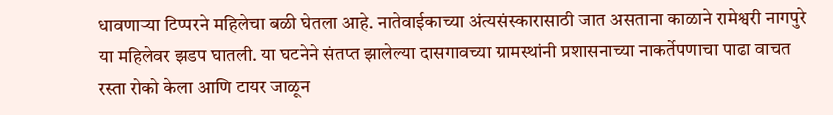धावणाऱ्या टिप्परने महिलेचा बळी घेतला आहे. नातेवाईकाच्या अंत्यसंस्कारासाठी जात असताना काळाने रामेश्वरी नागपुरे या महिलेवर झडप घातली. या घटनेने संतप्त झालेल्या दासगावच्या ग्रामस्थांनी प्रशासनाच्या नाकर्तेपणाचा पाढा वाचत रस्ता रोको केला आणि टायर जाळून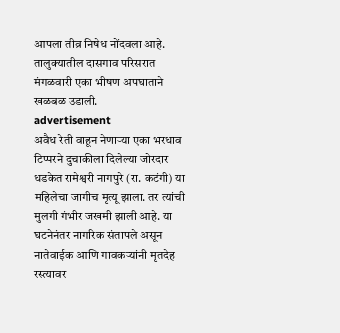आपला तीव्र निषेध नोंदवला आहे. तालुक्यातील दासगाव परिसरात मंगळवारी एका भीषण अपघाताने खळबळ उडाली.
advertisement
अवैध रेती वाहून नेणाऱ्या एका भरधाव टिप्परने दुचाकीला दिलेल्या जोरदार धडकेत रामेश्वरी नागपुरे (रा. कटंगी) या महिलेचा जागीच मृत्यू झाला. तर त्यांची मुलगी गंभीर जखमी झाली आहे. या घटनेनंतर नागरिक संतापले असून नातेवाईक आणि गावकऱ्यांनी मृतदेह रस्त्यावर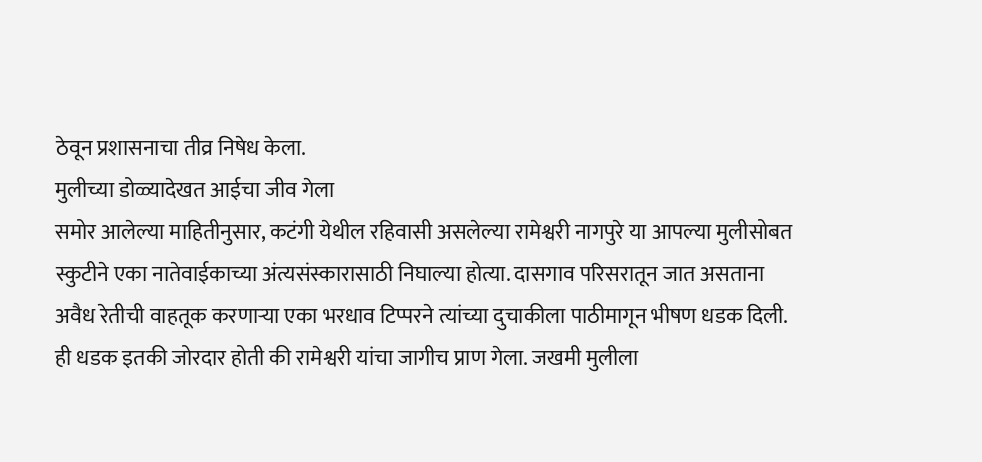ठेवून प्रशासनाचा तीव्र निषेध केला.
मुलीच्या डोळ्यादेखत आईचा जीव गेला
समोर आलेल्या माहितीनुसार, कटंगी येथील रहिवासी असलेल्या रामेश्वरी नागपुरे या आपल्या मुलीसोबत स्कुटीने एका नातेवाईकाच्या अंत्यसंस्कारासाठी निघाल्या होत्या. दासगाव परिसरातून जात असताना अवैध रेतीची वाहतूक करणाऱ्या एका भरधाव टिप्परने त्यांच्या दुचाकीला पाठीमागून भीषण धडक दिली. ही धडक इतकी जोरदार होती की रामेश्वरी यांचा जागीच प्राण गेला. जखमी मुलीला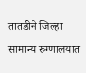तातडीने जिल्हा सामान्य रुग्णालयात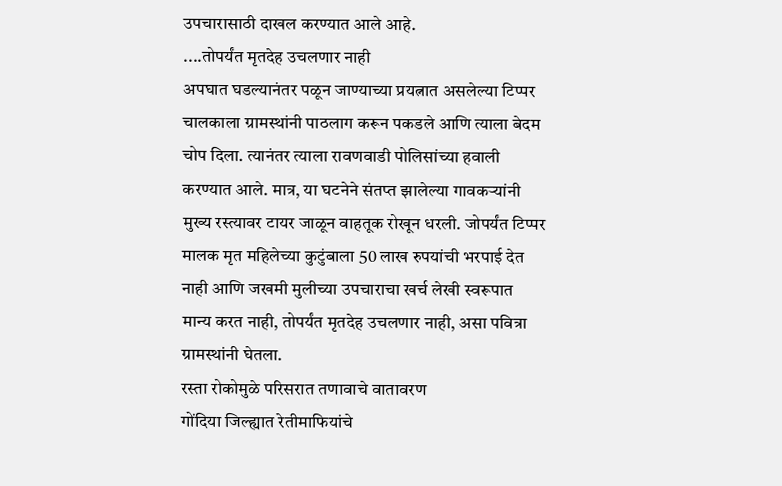उपचारासाठी दाखल करण्यात आले आहे.
....तोपर्यंत मृतदेह उचलणार नाही
अपघात घडल्यानंतर पळून जाण्याच्या प्रयत्नात असलेल्या टिप्पर चालकाला ग्रामस्थांनी पाठलाग करून पकडले आणि त्याला बेदम चोप दिला. त्यानंतर त्याला रावणवाडी पोलिसांच्या हवाली करण्यात आले. मात्र, या घटनेने संतप्त झालेल्या गावकऱ्यांनी मुख्य रस्त्यावर टायर जाळून वाहतूक रोखून धरली. जोपर्यंत टिप्पर मालक मृत महिलेच्या कुटुंबाला 50 लाख रुपयांची भरपाई देत नाही आणि जखमी मुलीच्या उपचाराचा खर्च लेखी स्वरूपात मान्य करत नाही, तोपर्यंत मृतदेह उचलणार नाही, असा पवित्रा ग्रामस्थांनी घेतला.
रस्ता रोकोमुळे परिसरात तणावाचे वातावरण
गोंदिया जिल्ह्यात रेतीमाफियांचे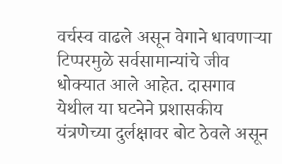वर्चस्व वाढले असून वेगाने धावणाऱ्या टिप्परमुळे सर्वसामान्यांचे जीव धोक्यात आले आहेत. दासगाव येथील या घटनेने प्रशासकीय यंत्रणेच्या दुर्लक्षावर बोट ठेवले असून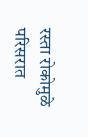रस्ता रोकोमुळे परिसरात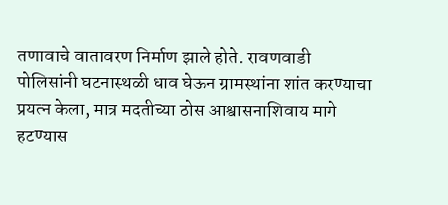तणावाचे वातावरण निर्माण झाले होते. रावणवाडी पोलिसांनी घटनास्थळी धाव घेऊन ग्रामस्थांना शांत करण्याचा प्रयत्न केला, मात्र मदतीच्या ठोस आश्वासनाशिवाय मागे हटण्यास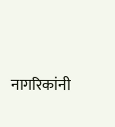नागरिकांनी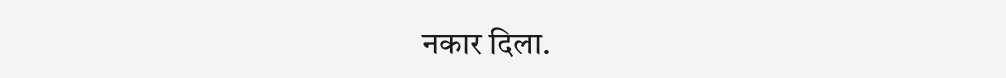नकार दिला.